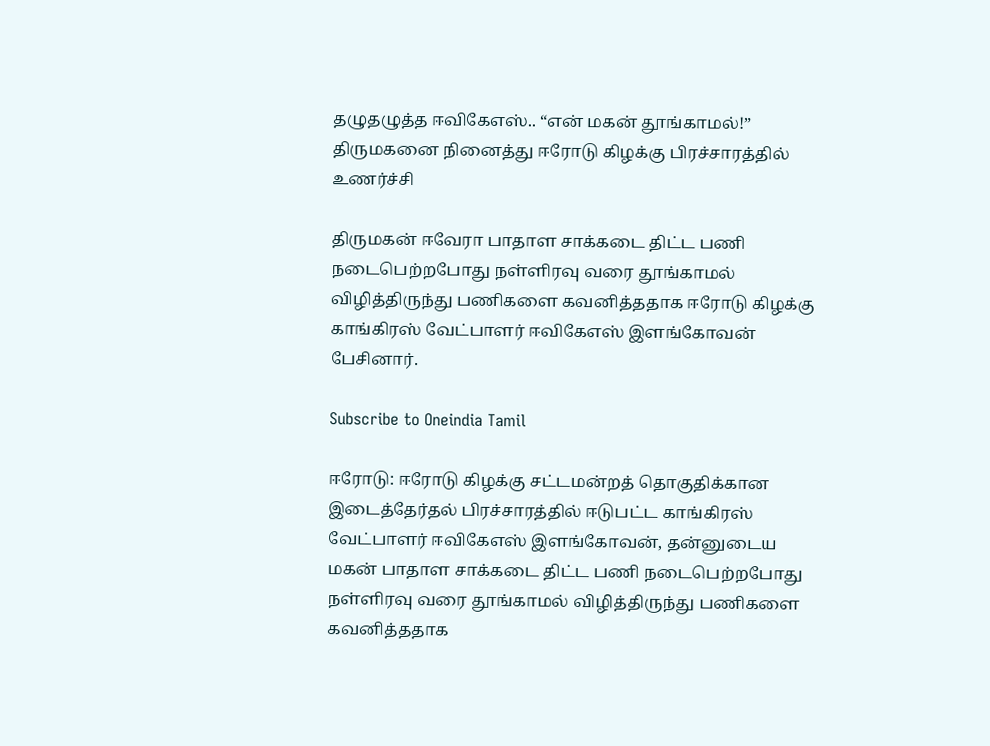தழுதழுத்த ஈவிகேஎஸ்.. “என் மகன் தூங்காமல்!” திருமகனை நினைத்து ஈரோடு கிழக்கு பிரச்சாரத்தில் உணர்ச்சி

திருமகன் ஈவேரா பாதாள சாக்கடை திட்ட பணி நடைபெற்றபோது நள்ளிரவு வரை தூங்காமல் விழித்திருந்து பணிகளை கவனித்ததாக ஈரோடு கிழக்கு காங்கிரஸ் வேட்பாளர் ஈவிகேஎஸ் இளங்கோவன் பேசினார்.

Subscribe to Oneindia Tamil

ஈரோடு: ஈரோடு கிழக்கு சட்டமன்றத் தொகுதிக்கான இடைத்தேர்தல் பிரச்சாரத்தில் ஈடுபட்ட காங்கிரஸ் வேட்பாளர் ஈவிகேஎஸ் இளங்கோவன், தன்னுடைய மகன் பாதாள சாக்கடை திட்ட பணி நடைபெற்றபோது நள்ளிரவு வரை தூங்காமல் விழித்திருந்து பணிகளை கவனித்ததாக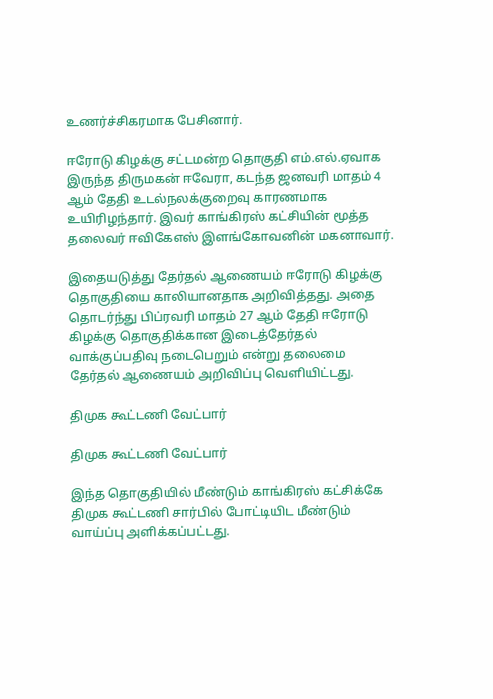உணர்ச்சிகரமாக பேசினார்.

ஈரோடு கிழக்கு சட்டமன்ற தொகுதி எம்.எல்.ஏவாக இருந்த திருமகன் ஈவேரா, கடந்த ஜனவரி மாதம் 4 ஆம் தேதி உடல்நலக்குறைவு காரணமாக உயிரிழந்தார். இவர் காங்கிரஸ் கட்சியின் மூத்த தலைவர் ஈவிகேஎஸ் இளங்கோவனின் மகனாவார்.

இதையடுத்து தேர்தல் ஆணையம் ஈரோடு கிழக்கு தொகுதியை காலியானதாக அறிவித்தது. அதை தொடர்ந்து பிப்ரவரி மாதம் 27 ஆம் தேதி ஈரோடு கிழக்கு தொகுதிக்கான இடைத்தேர்தல் வாக்குப்பதிவு நடைபெறும் என்று தலைமை தேர்தல் ஆணையம் அறிவிப்பு வெளியிட்டது.

திமுக கூட்டணி வேட்பார்

திமுக கூட்டணி வேட்பார்

இந்த தொகுதியில் மீண்டும் காங்கிரஸ் கட்சிக்கே திமுக கூட்டணி சார்பில் போட்டியிட மீண்டும் வாய்ப்பு அளிக்கப்பட்டது.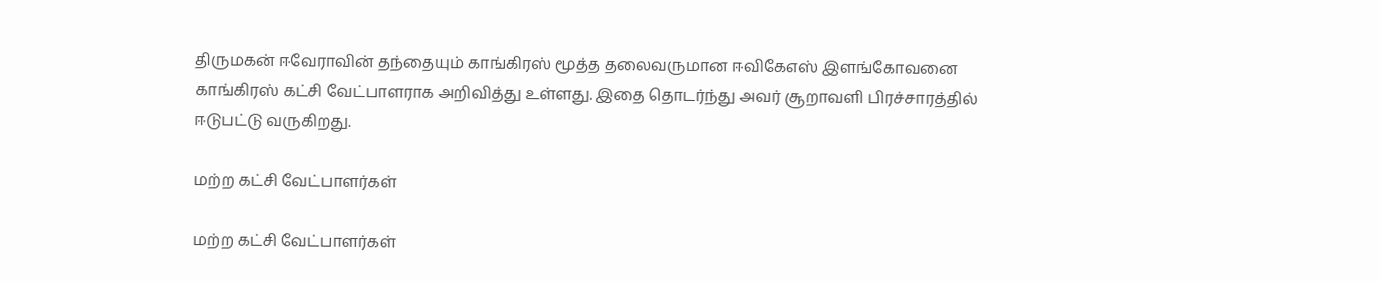திருமகன் ஈவேராவின் தந்தையும் காங்கிரஸ் மூத்த தலைவருமான ஈவிகேஎஸ் இளங்கோவனை காங்கிரஸ் கட்சி வேட்பாளராக அறிவித்து உள்ளது. இதை தொடர்ந்து அவர் சூறாவளி பிரச்சாரத்தில் ஈடுபட்டு வருகிறது.

மற்ற கட்சி வேட்பாளர்கள்

மற்ற கட்சி வேட்பாளர்கள்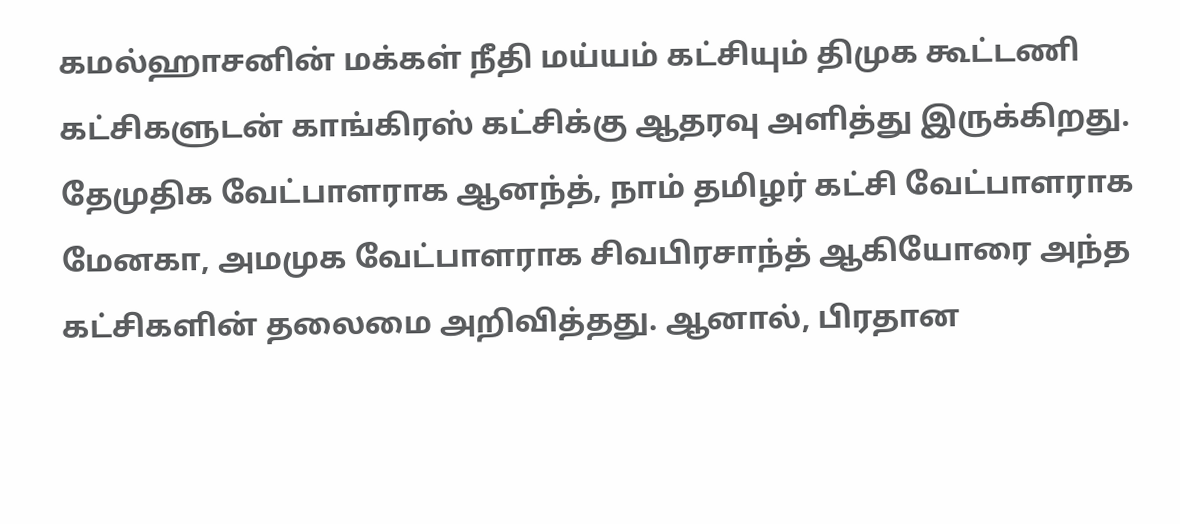கமல்ஹாசனின் மக்கள் நீதி மய்யம் கட்சியும் திமுக கூட்டணி கட்சிகளுடன் காங்கிரஸ் கட்சிக்கு ஆதரவு அளித்து இருக்கிறது. தேமுதிக வேட்பாளராக ஆனந்த், நாம் தமிழர் கட்சி வேட்பாளராக மேனகா, அமமுக வேட்பாளராக சிவபிரசாந்த் ஆகியோரை அந்த கட்சிகளின் தலைமை அறிவித்தது. ஆனால், பிரதான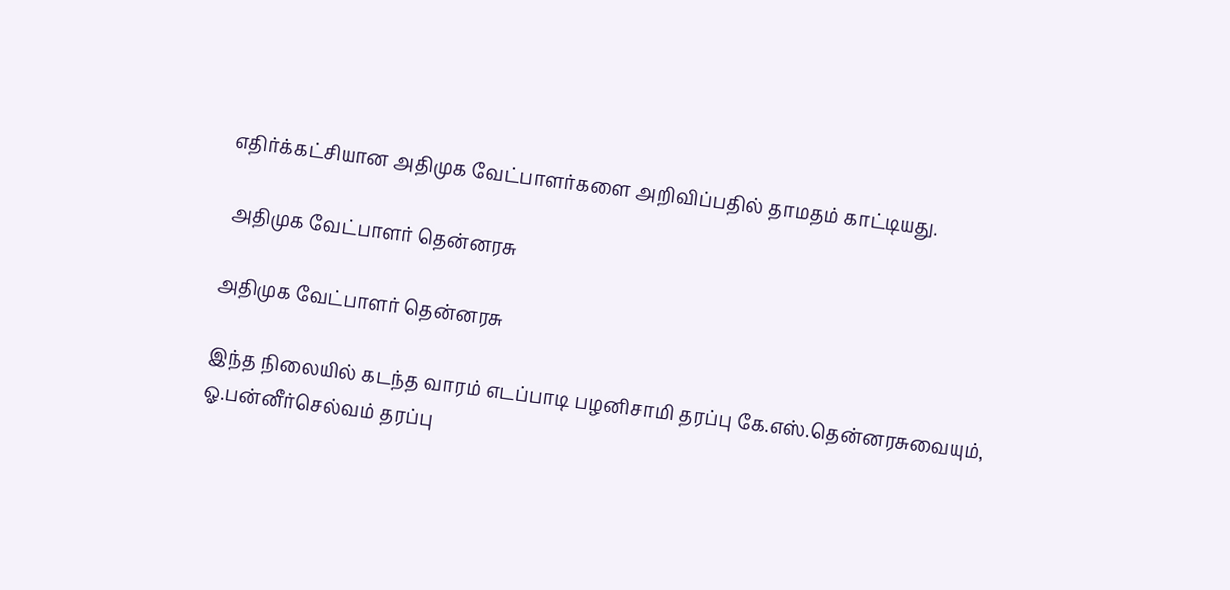எதிர்க்கட்சியான அதிமுக வேட்பாளர்களை அறிவிப்பதில் தாமதம் காட்டியது.

 அதிமுக வேட்பாளர் தென்னரசு

அதிமுக வேட்பாளர் தென்னரசு

இந்த நிலையில் கடந்த வாரம் எடப்பாடி பழனிசாமி தரப்பு கே.எஸ்.தென்னரசுவையும், ஓ.பன்னீர்செல்வம் தரப்பு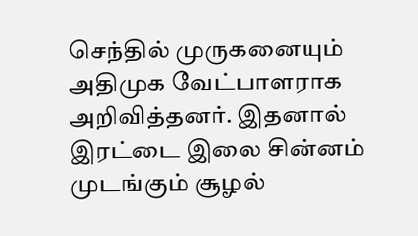செந்தில் முருகனையும் அதிமுக வேட்பாளராக அறிவித்தனர். இதனால் இரட்டை இலை சின்னம் முடங்கும் சூழல்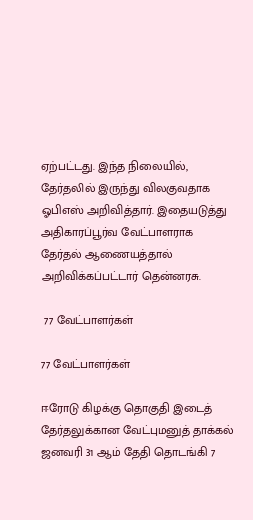ஏற்பட்டது. இந்த நிலையில், தேர்தலில் இருந்து விலகுவதாக ஓபிஎஸ் அறிவித்தார். இதையடுத்து அதிகாரப்பூர்வ வேட்பாளராக தேர்தல் ஆணையத்தால் அறிவிக்கப்பட்டார் தென்னரசு.

 77 வேட்பாளர்கள்

77 வேட்பாளர்கள்

ஈரோடு கிழக்கு தொகுதி இடைத் தேர்தலுக்கான வேட்புமனுத் தாக்கல் ஜனவரி 31 ஆம் தேதி தொடங்கி 7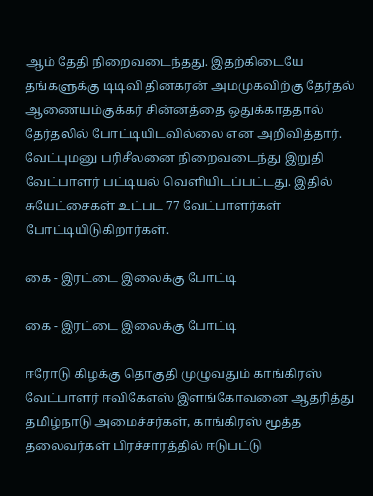ஆம் தேதி நிறைவடைந்தது. இதற்கிடையே தங்களுக்கு டிடிவி தினகரன் அமமுகவிற்கு தேர்தல் ஆணையம்குக்கர் சின்னத்தை ஒதுக்காததால் தேர்தலில் போட்டியிடவில்லை என அறிவித்தார். வேட்புமனு பரிசீலனை நிறைவடைந்து இறுதி வேட்பாளர் பட்டியல் வெளியிடப்பட்டது. இதில் சுயேட்சைகள் உட்பட 77 வேட்பாளர்கள் போட்டியிடுகிறார்கள்.

கை - இரட்டை இலைக்கு போட்டி

கை - இரட்டை இலைக்கு போட்டி

ஈரோடு கிழக்கு தொகுதி முழுவதும் காங்கிரஸ் வேட்பாளர் ஈவிகேஎஸ் இளங்கோவனை ஆதரித்து தமிழ்நாடு அமைச்சர்கள், காங்கிரஸ் மூத்த தலைவர்கள் பிரச்சாரத்தில் ஈடுபட்டு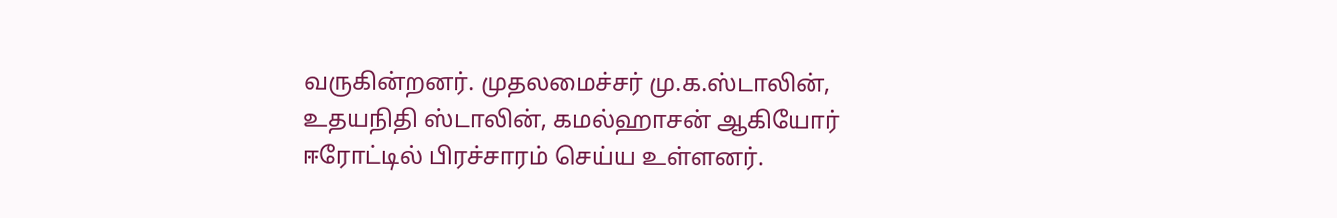வருகின்றனர். முதலமைச்சர் மு.க.ஸ்டாலின், உதயநிதி ஸ்டாலின், கமல்ஹாசன் ஆகியோர் ஈரோட்டில் பிரச்சாரம் செய்ய உள்ளனர்.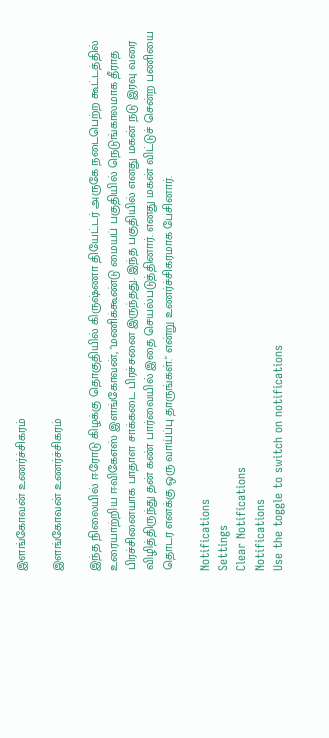இளங்கோவன் உணர்ச்சிகரம்

இளங்கோவன் உணர்ச்சிகரம்

இந்த நிலையில் ஈரோடு கிழக்கு தொகுதியில் கிருஷ்ணா தியேட்டர் அருகே நடைபெற்ற கூட்டத்தில் உரையாற்றிய ஈவிகேஎஸ் இளங்கோவன், "மணிக்கூண்டு மையப் பகுதியில் நெடுங்காலமாக தீராத பிரச்சினையாக பாதாள சாக்கடை பிரச்சனை இருந்தது. இந்த பகுதியில் எனது மகன் நடு இரவு வரை விழித்திருந்து தன் கண் பார்வையில் இதை செயல்படுத்தினார். எனது மகன் விட்டுச் சென்ற பணியை தொடர எனக்கு ஒரு வாய்ப்பு தாருங்கள்." என்று உணர்ச்சிகரமாக பேசினார்.

Notifications
Settings
Clear Notifications
Notifications
Use the toggle to switch on notifications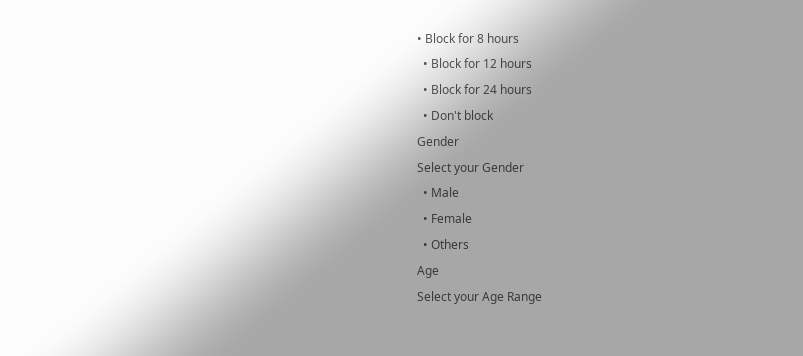• Block for 8 hours
  • Block for 12 hours
  • Block for 24 hours
  • Don't block
Gender
Select your Gender
  • Male
  • Female
  • Others
Age
Select your Age Range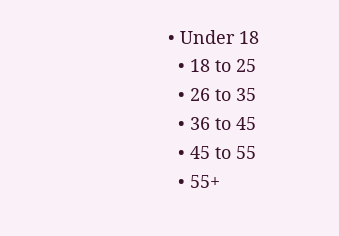• Under 18
  • 18 to 25
  • 26 to 35
  • 36 to 45
  • 45 to 55
  • 55+